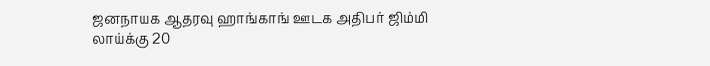ஜனநாயக ஆதரவு ஹாங்காங் ஊடக அதிபர் ஜிம்மி லாய்க்கு 20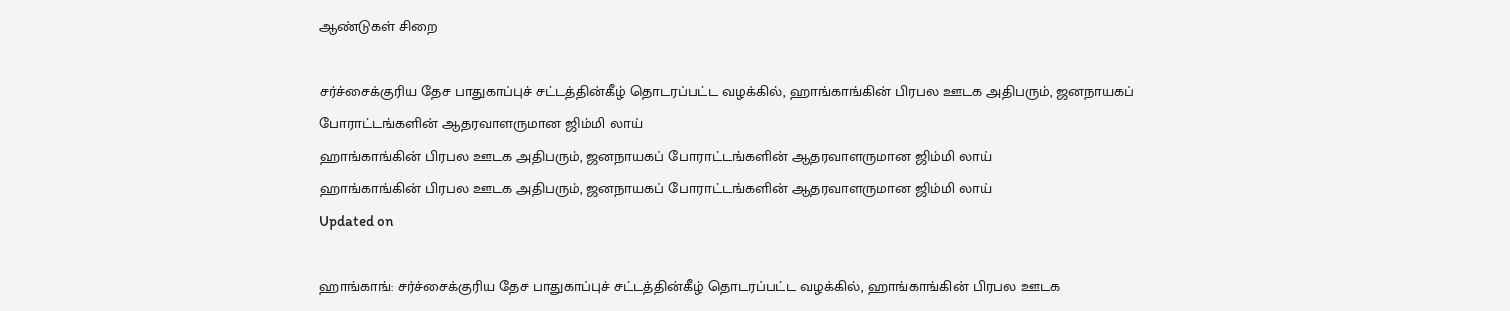ஆண்டுகள் சிறை

சர்ச்சைக்குரிய தேச பாதுகாப்புச் சட்டத்தின்கீழ் தொடரப்பட்ட வழக்கில், ஹாங்காங்கின் பிரபல ஊடக அதிபரும், ஜனநாயகப் போராட்டங்களின் ஆதரவாளருமான ஜிம்மி லாய்
ஹாங்காங்கின் பிரபல ஊடக அதிபரும், ஜனநாயகப் போராட்டங்களின் ஆதரவாளருமான ஜிம்மி லாய்
ஹாங்காங்கின் பிரபல ஊடக அதிபரும், ஜனநாயகப் போராட்டங்களின் ஆதரவாளருமான ஜிம்மி லாய்
Updated on

ஹாங்காங்: சர்ச்சைக்குரிய தேச பாதுகாப்புச் சட்டத்தின்கீழ் தொடரப்பட்ட வழக்கில், ஹாங்காங்கின் பிரபல ஊடக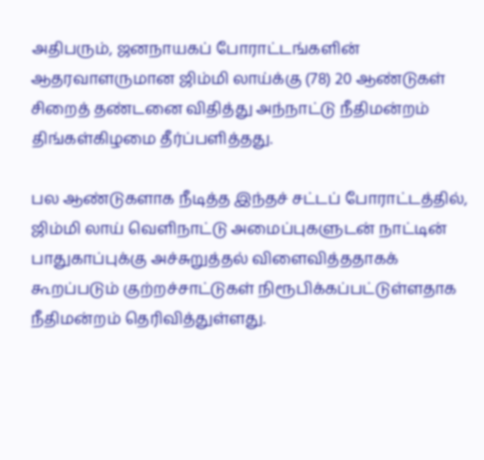அதிபரும், ஜனநாயகப் போராட்டங்களின் ஆதரவாளருமான ஜிம்மி லாய்க்கு (78) 20 ஆண்டுகள் சிறைத் தண்டனை விதித்து அந்நாட்டு நீதிமன்றம் திங்கள்கிழமை தீர்ப்பளித்தது.

பல ஆண்டுகளாக நீடித்த இந்தச் சட்டப் போராட்டத்தில், ஜிம்மி லாய் வெளிநாட்டு அமைப்புகளுடன் நாட்டின் பாதுகாப்புக்கு அச்சுறுத்தல் விளைவித்ததாகக் கூறப்படும் குற்றச்சாட்டுகள் நிரூபிக்கப்பட்டுள்ளதாக நீதிமன்றம் தெரிவித்துள்ளது.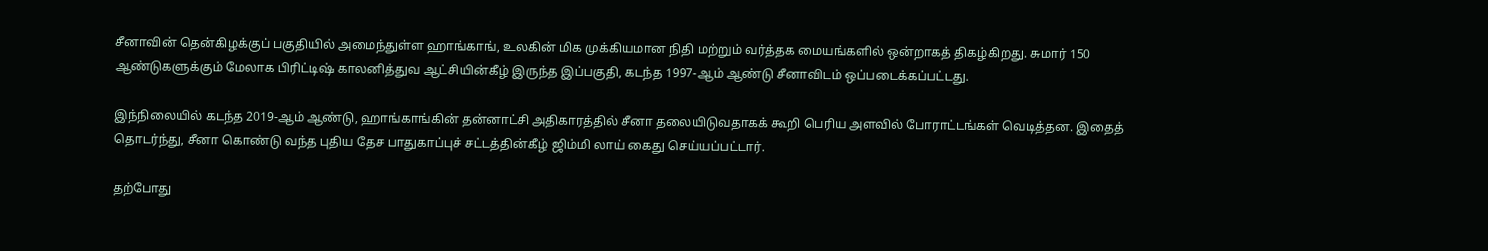சீனாவின் தென்கிழக்குப் பகுதியில் அமைந்துள்ள ஹாங்காங், உலகின் மிக முக்கியமான நிதி மற்றும் வர்த்தக மையங்களில் ஒன்றாகத் திகழ்கிறது. சுமார் 150 ஆண்டுகளுக்கும் மேலாக பிரிட்டிஷ் காலனித்துவ ஆட்சியின்கீழ் இருந்த இப்பகுதி, கடந்த 1997-ஆம் ஆண்டு சீனாவிடம் ஒப்படைக்கப்பட்டது.

இந்நிலையில் கடந்த 2019-ஆம் ஆண்டு, ஹாங்காங்கின் தன்னாட்சி அதிகாரத்தில் சீனா தலையிடுவதாகக் கூறி பெரிய அளவில் போராட்டங்கள் வெடித்தன. இதைத் தொடர்ந்து, சீனா கொண்டு வந்த புதிய தேச பாதுகாப்புச் சட்டத்தின்கீழ் ஜிம்மி லாய் கைது செய்யப்பட்டார்.

தற்போது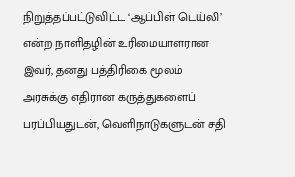நிறுத்தப்பட்டுவிட்ட ‘ஆப்பிள் டெய்லி’ என்ற நாளிதழின் உரிமையாளரான இவர், தனது பத்திரிகை மூலம் அரசுக்கு எதிரான கருத்துகளைப் பரப்பியதுடன், வெளிநாடுகளுடன் சதி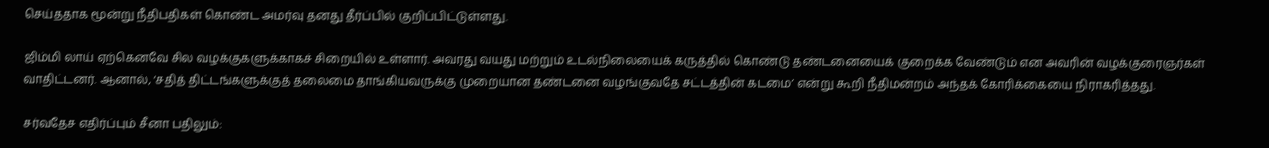செய்ததாக மூன்று நீதிபதிகள் கொண்ட அமர்வு தனது தீர்ப்பில் குறிப்பிட்டுள்ளது.

ஜிம்மி லாய் ஏற்கெனவே சில வழக்குகளுக்காகச் சிறையில் உள்ளார். அவரது வயது மற்றும் உடல்நிலையைக் கருத்தில் கொண்டு தண்டனையைக் குறைக்க வேண்டும் என அவரின் வழக்குரைஞர்கள் வாதிட்டனர். ஆனால், ‘சதித் திட்டங்களுக்குத் தலைமை தாங்கியவருக்கு முறையான தண்டனை வழங்குவதே சட்டத்தின் கடமை’ என்று கூறி நீதிமன்றம் அந்தக் கோரிக்கையை நிராகரித்தது.

சர்வதேச எதிர்ப்பும் சீனா பதிலும்: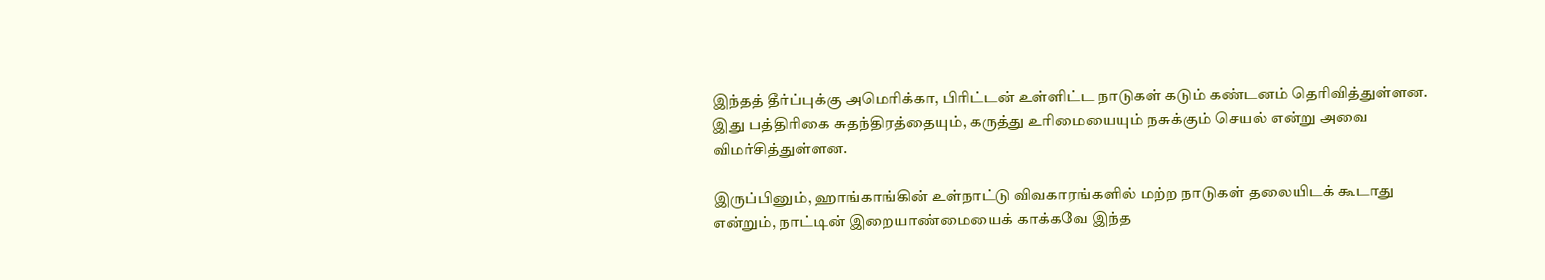இந்தத் தீர்ப்புக்கு அமெரிக்கா, பிரிட்டன் உள்ளிட்ட நாடுகள் கடும் கண்டனம் தெரிவித்துள்ளன. இது பத்திரிகை சுதந்திரத்தையும், கருத்து உரிமையையும் நசுக்கும் செயல் என்று அவை விமர்சித்துள்ளன.

இருப்பினும், ஹாங்காங்கின் உள்நாட்டு விவகாரங்களில் மற்ற நாடுகள் தலையிடக் கூடாது என்றும், நாட்டின் இறையாண்மையைக் காக்கவே இந்த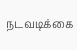நடவடிக்கை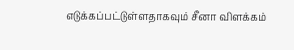எடுக்கப்பட்டுள்ளதாகவும் சீனா விளக்கம்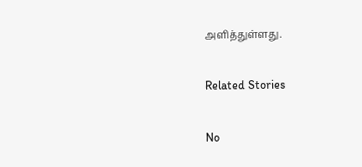அளித்துள்ளது.

Related Stories

No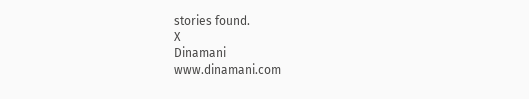stories found.
X
Dinamani
www.dinamani.com